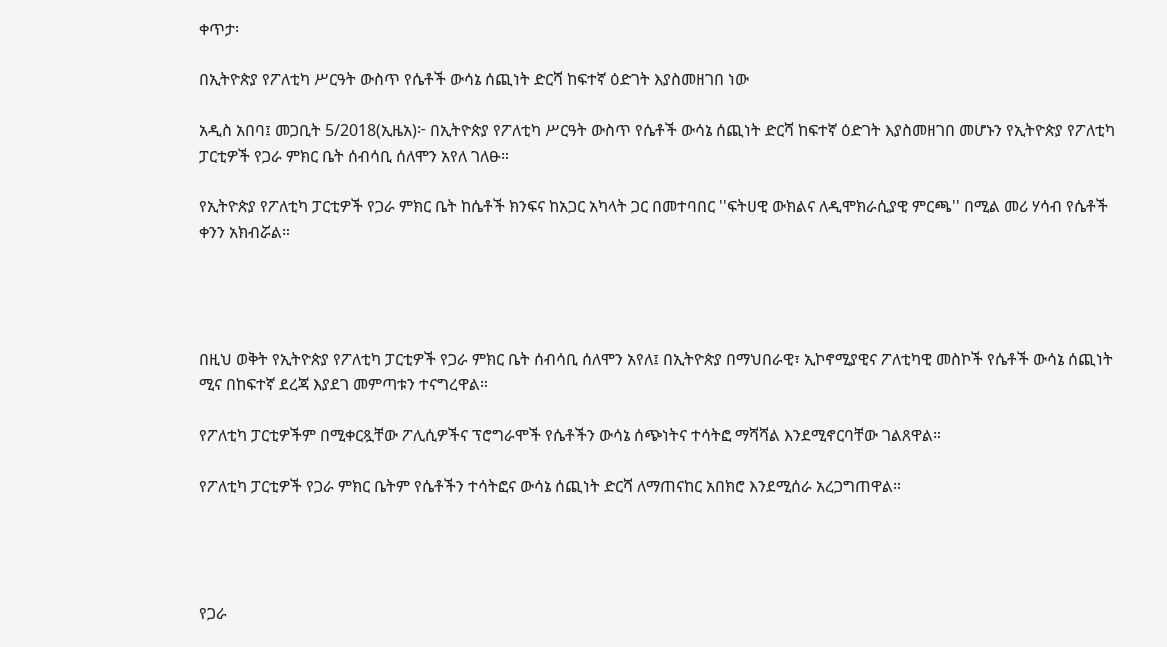ቀጥታ፡

በኢትዮጵያ የፖለቲካ ሥርዓት ውስጥ የሴቶች ውሳኔ ሰጪነት ድርሻ ከፍተኛ ዕድገት እያስመዘገበ ነው

አዲስ አበባ፤ መጋቢት 5/2018(ኢዜአ)፦ በኢትዮጵያ የፖለቲካ ሥርዓት ውስጥ የሴቶች ውሳኔ ሰጪነት ድርሻ ከፍተኛ ዕድገት እያስመዘገበ መሆኑን የኢትዮጵያ የፖለቲካ ፓርቲዎች የጋራ ምክር ቤት ሰብሳቢ ሰለሞን አየለ ገለፁ።

የኢትዮጵያ የፖለቲካ ፓርቲዎች የጋራ ምክር ቤት ከሴቶች ክንፍና ከአጋር አካላት ጋር በመተባበር ''ፍትሀዊ ውክልና ለዲሞክራሲያዊ ምርጫ'' በሚል መሪ ሃሳብ የሴቶች ቀንን አክብሯል።




በዚህ ወቅት የኢትዮጵያ የፖለቲካ ፓርቲዎች የጋራ ምክር ቤት ሰብሳቢ ሰለሞን አየለ፤ በኢትዮጵያ በማህበራዊ፣ ኢኮኖሚያዊና ፖለቲካዊ መስኮች የሴቶች ውሳኔ ሰጪነት ሚና በከፍተኛ ደረጃ እያደገ መምጣቱን ተናግረዋል።

የፖለቲካ ፓርቲዎችም በሚቀርጿቸው ፖሊሲዎችና ፕሮግራሞች የሴቶችን ውሳኔ ሰጭነትና ተሳትፎ ማሻሻል እንደሚኖርባቸው ገልጸዋል።

የፖለቲካ ፓርቲዎች የጋራ ምክር ቤትም የሴቶችን ተሳትፎና ውሳኔ ሰጪነት ድርሻ ለማጠናከር አበክሮ እንደሚሰራ አረጋግጠዋል።




የጋራ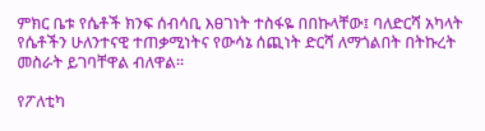ምክር ቤቱ የሴቶች ክንፍ ሰብሳቢ እፀገነት ተስፋዬ በበኩላቸው፤ ባለድርሻ አካላት የሴቶችን ሁለንተናዊ ተጠቃሚነትና የውሳኔ ሰጪነት ድርሻ ለማጎልበት በትኩረት መስራት ይገባቸዋል ብለዋል።

የፖለቲካ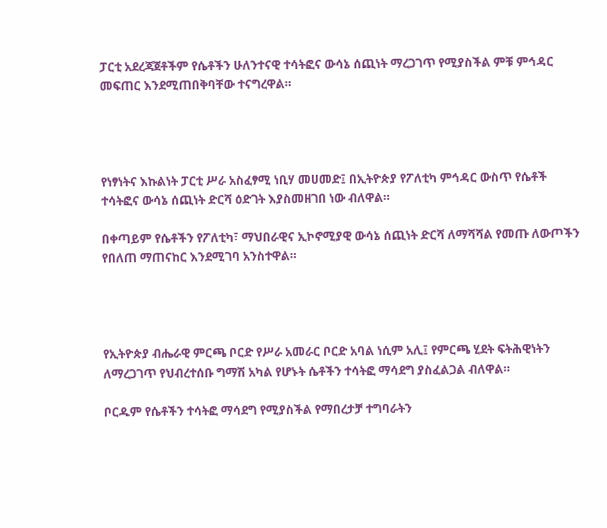ፓርቲ አደረጃጀቶችም የሴቶችን ሁለንተናዊ ተሳትፎና ውሳኔ ሰጪነት ማረጋገጥ የሚያስችል ምቹ ምኅዳር መፍጠር እንደሚጠበቅባቸው ተናግረዋል።




የነፃነትና እኩልነት ፓርቲ ሥራ አስፈፃሚ ነቢሃ መሀመድ፤ በኢትዮጵያ የፖለቲካ ምኅዳር ውስጥ የሴቶች ተሳትፎና ውሳኔ ሰጪነት ድርሻ ዕድገት እያስመዘገበ ነው ብለዋል።

በቀጣይም የሴቶችን የፖለቲካ፣ ማህበራዊና ኢኮኖሚያዊ ውሳኔ ሰጪነት ድርሻ ለማሻሻል የመጡ ለውጦችን የበለጠ ማጠናከር እንደሚገባ አንስተዋል።




የኢትዮጵያ ብሔራዊ ምርጫ ቦርድ የሥራ አመራር ቦርድ አባል ነሲም አሊ፤ የምርጫ ሂደት ፍትሕዊነትን ለማረጋገጥ የህብረተሰቡ ግማሽ አካል የሆኑት ሴቶችን ተሳትፎ ማሳደግ ያስፈልጋል ብለዋል።

ቦርዱም የሴቶችን ተሳትፎ ማሳደግ የሚያስችል የማበረታቻ ተግባራትን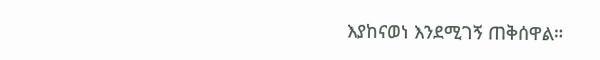እያከናወነ እንደሚገኝ ጠቅሰዋል።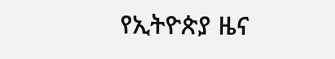የኢትዮጵያ ዜና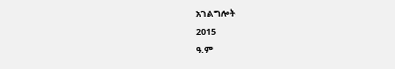አገልግሎት
2015
ዓ.ም